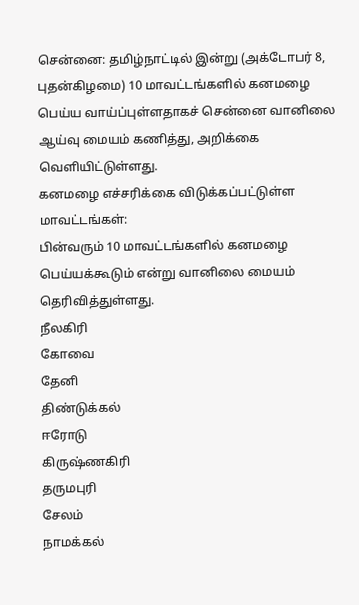சென்னை: தமிழ்நாட்டில் இன்று (அக்டோபர் 8, புதன்கிழமை) 10 மாவட்டங்களில் கனமழை பெய்ய வாய்ப்புள்ளதாகச் சென்னை வானிலை ஆய்வு மையம் கணித்து, அறிக்கை வெளியிட்டுள்ளது.
கனமழை எச்சரிக்கை விடுக்கப்பட்டுள்ள மாவட்டங்கள்:
பின்வரும் 10 மாவட்டங்களில் கனமழை பெய்யக்கூடும் என்று வானிலை மையம் தெரிவித்துள்ளது.
நீலகிரி
கோவை
தேனி
திண்டுக்கல்
ஈரோடு
கிருஷ்ணகிரி
தருமபுரி
சேலம்
நாமக்கல்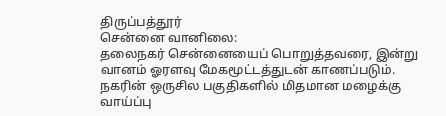திருப்பத்தூர்
சென்னை வானிலை:
தலைநகர் சென்னையைப் பொறுத்தவரை, இன்று வானம் ஓரளவு மேகமூட்டத்துடன் காணப்படும். நகரின் ஒருசில பகுதிகளில் மிதமான மழைக்கு வாய்ப்பு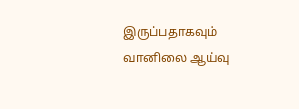இருப்பதாகவும் வானிலை ஆய்வு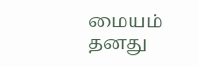மையம் தனது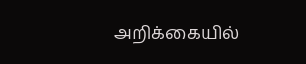அறிக்கையில்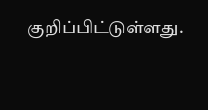குறிப்பிட்டுள்ளது.